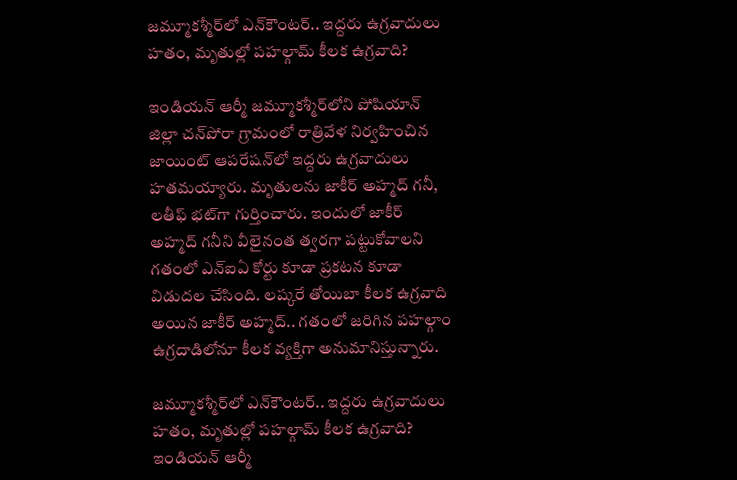జమ్మూకశ్మీర్‌లో ఎన్‌కౌంటర్.. ఇద్దరు ఉగ్రవాదులు హతం, మృతుల్లో పహల్గామ్ కీలక ఉగ్రవాది?

ఇండియన్ ఆర్మీ జమ్మూకశ్మీర్‌లోని పోషియాన్ జిల్లా చన్‌పోరా గ్రామంలో రాత్రివేళ నిర్వహించిన జాయింట్ ఆపరేషన్‌లో ఇద్దరు ఉగ్రవాదులు హతమయ్యారు. మృతులను జాకీర్ అహ్మద్ గనీ, లతీఫ్ భట్‌గా గుర్తించారు. ఇందులో జాకీర్ అహ్మద్ గనీని వీలైనంత త్వరగా పట్టుకోవాలని గతంలో ఎన్‌ఐఏ కోర్టు కూడా ప్రకటన కూడా విడుదల చేసింది. లష్కరే తోయిబా కీలక ఉగ్రవాది అయిన జాకీర్ అహ్మద్.. గతంలో జరిగిన పహల్గాం ఉగ్రదాడిలోనూ కీలక వ్యక్తిగా అనుమానిస్తున్నారు.

జమ్మూకశ్మీర్‌లో ఎన్‌కౌంటర్.. ఇద్దరు ఉగ్రవాదులు హతం, మృతుల్లో పహల్గామ్ కీలక ఉగ్రవాది?
ఇండియన్ ఆర్మీ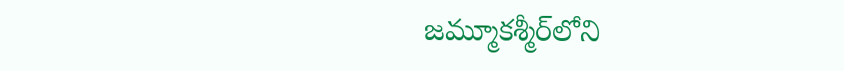జమ్మూకశ్మీర్‌లోని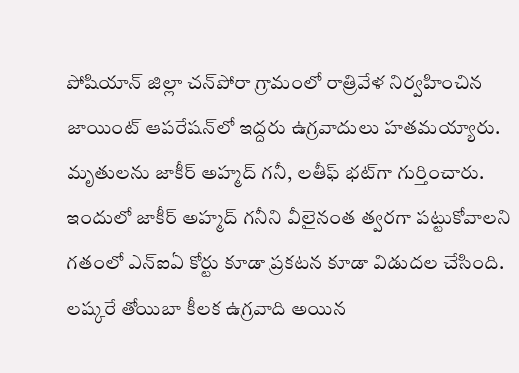పోషియాన్ జిల్లా చన్‌పోరా గ్రామంలో రాత్రివేళ నిర్వహించిన జాయింట్ ఆపరేషన్‌లో ఇద్దరు ఉగ్రవాదులు హతమయ్యారు. మృతులను జాకీర్ అహ్మద్ గనీ, లతీఫ్ భట్‌గా గుర్తించారు. ఇందులో జాకీర్ అహ్మద్ గనీని వీలైనంత త్వరగా పట్టుకోవాలని గతంలో ఎన్‌ఐఏ కోర్టు కూడా ప్రకటన కూడా విడుదల చేసింది. లష్కరే తోయిబా కీలక ఉగ్రవాది అయిన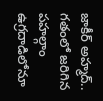జాకీర్ అహ్మద్.. గతంలో జరిగిన పహల్గాం ఉగ్రదాడిలోనూ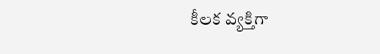కీలక వ్యక్తిగా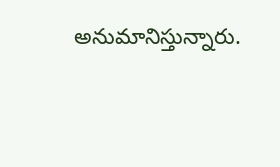అనుమానిస్తున్నారు.